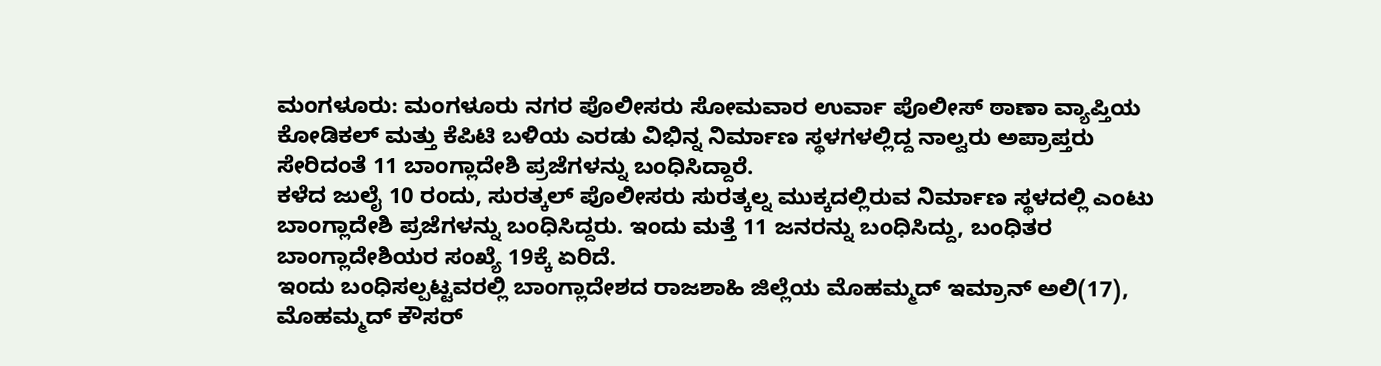ಮಂಗಳೂರು: ಮಂಗಳೂರು ನಗರ ಪೊಲೀಸರು ಸೋಮವಾರ ಉರ್ವಾ ಪೊಲೀಸ್ ಠಾಣಾ ವ್ಯಾಪ್ತಿಯ ಕೋಡಿಕಲ್ ಮತ್ತು ಕೆಪಿಟಿ ಬಳಿಯ ಎರಡು ವಿಭಿನ್ನ ನಿರ್ಮಾಣ ಸ್ಥಳಗಳಲ್ಲಿದ್ದ ನಾಲ್ವರು ಅಪ್ರಾಪ್ತರು ಸೇರಿದಂತೆ 11 ಬಾಂಗ್ಲಾದೇಶಿ ಪ್ರಜೆಗಳನ್ನು ಬಂಧಿಸಿದ್ದಾರೆ.
ಕಳೆದ ಜುಲೈ 10 ರಂದು, ಸುರತ್ಕಲ್ ಪೊಲೀಸರು ಸುರತ್ಕಲ್ನ ಮುಕ್ಕದಲ್ಲಿರುವ ನಿರ್ಮಾಣ ಸ್ಥಳದಲ್ಲಿ ಎಂಟು ಬಾಂಗ್ಲಾದೇಶಿ ಪ್ರಜೆಗಳನ್ನು ಬಂಧಿಸಿದ್ದರು. ಇಂದು ಮತ್ತೆ 11 ಜನರನ್ನು ಬಂಧಿಸಿದ್ದು, ಬಂಧಿತರ ಬಾಂಗ್ಲಾದೇಶಿಯರ ಸಂಖ್ಯೆ 19ಕ್ಕೆ ಏರಿದೆ.
ಇಂದು ಬಂಧಿಸಲ್ಪಟ್ಟವರಲ್ಲಿ ಬಾಂಗ್ಲಾದೇಶದ ರಾಜಶಾಹಿ ಜಿಲ್ಲೆಯ ಮೊಹಮ್ಮದ್ ಇಮ್ರಾನ್ ಅಲಿ(17), ಮೊಹಮ್ಮದ್ ಕೌಸರ್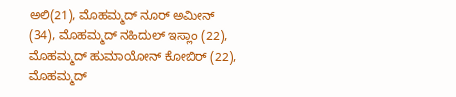ಅಲಿ(21), ಮೊಹಮ್ಮದ್ ನೂರ್ ಅಮೀನ್ (34), ಮೊಹಮ್ಮದ್ ನಹಿದುಲ್ ಇಸ್ಲಾಂ (22), ಮೊಹಮ್ಮದ್ ಹುಮಾಯೋನ್ ಕೋಬಿರ್ (22), ಮೊಹಮ್ಮದ್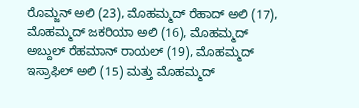ರೊಮ್ಜನ್ ಅಲಿ (23), ಮೊಹಮ್ಮದ್ ರೆಹಾದ್ ಅಲಿ (17), ಮೊಹಮ್ಮದ್ ಜಕರಿಯಾ ಅಲಿ (16), ಮೊಹಮ್ಮದ್ ಅಬ್ದುಲ್ ರೆಹಮಾನ್ ರಾಯಲ್ (19), ಮೊಹಮ್ಮದ್ ಇಸ್ರಾಫಿಲ್ ಅಲಿ (15) ಮತ್ತು ಮೊಹಮ್ಮದ್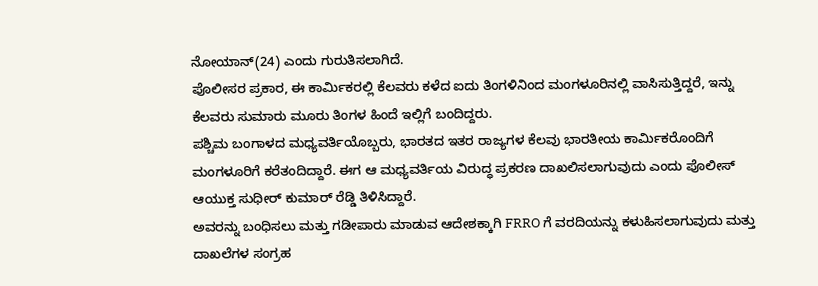ನೋಯಾನ್(24) ಎಂದು ಗುರುತಿಸಲಾಗಿದೆ.
ಪೊಲೀಸರ ಪ್ರಕಾರ, ಈ ಕಾರ್ಮಿಕರಲ್ಲಿ ಕೆಲವರು ಕಳೆದ ಐದು ತಿಂಗಳಿನಿಂದ ಮಂಗಳೂರಿನಲ್ಲಿ ವಾಸಿಸುತ್ತಿದ್ದರೆ, ಇನ್ನು ಕೆಲವರು ಸುಮಾರು ಮೂರು ತಿಂಗಳ ಹಿಂದೆ ಇಲ್ಲಿಗೆ ಬಂದಿದ್ದರು.
ಪಶ್ಚಿಮ ಬಂಗಾಳದ ಮಧ್ಯವರ್ತಿಯೊಬ್ಬರು, ಭಾರತದ ಇತರ ರಾಜ್ಯಗಳ ಕೆಲವು ಭಾರತೀಯ ಕಾರ್ಮಿಕರೊಂದಿಗೆ ಮಂಗಳೂರಿಗೆ ಕರೆತಂದಿದ್ದಾರೆ. ಈಗ ಆ ಮಧ್ಯವರ್ತಿಯ ವಿರುದ್ಧ ಪ್ರಕರಣ ದಾಖಲಿಸಲಾಗುವುದು ಎಂದು ಪೊಲೀಸ್ ಆಯುಕ್ತ ಸುಧೀರ್ ಕುಮಾರ್ ರೆಡ್ಡಿ ತಿಳಿಸಿದ್ದಾರೆ.
ಅವರನ್ನು ಬಂಧಿಸಲು ಮತ್ತು ಗಡೀಪಾರು ಮಾಡುವ ಆದೇಶಕ್ಕಾಗಿ FRRO ಗೆ ವರದಿಯನ್ನು ಕಳುಹಿಸಲಾಗುವುದು ಮತ್ತು ದಾಖಲೆಗಳ ಸಂಗ್ರಹ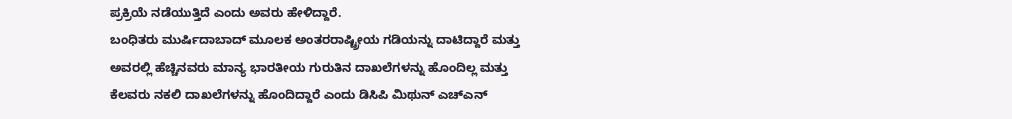ಪ್ರಕ್ರಿಯೆ ನಡೆಯುತ್ತಿದೆ ಎಂದು ಅವರು ಹೇಳಿದ್ದಾರೆ.
ಬಂಧಿತರು ಮುರ್ಷಿದಾಬಾದ್ ಮೂಲಕ ಅಂತರರಾಷ್ಟ್ರೀಯ ಗಡಿಯನ್ನು ದಾಟಿದ್ದಾರೆ ಮತ್ತು ಅವರಲ್ಲಿ ಹೆಚ್ಚಿನವರು ಮಾನ್ಯ ಭಾರತೀಯ ಗುರುತಿನ ದಾಖಲೆಗಳನ್ನು ಹೊಂದಿಲ್ಲ ಮತ್ತು ಕೆಲವರು ನಕಲಿ ದಾಖಲೆಗಳನ್ನು ಹೊಂದಿದ್ದಾರೆ ಎಂದು ಡಿಸಿಪಿ ಮಿಥುನ್ ಎಚ್ಎನ್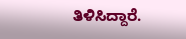ತಿಳಿಸಿದ್ದಾರೆ.